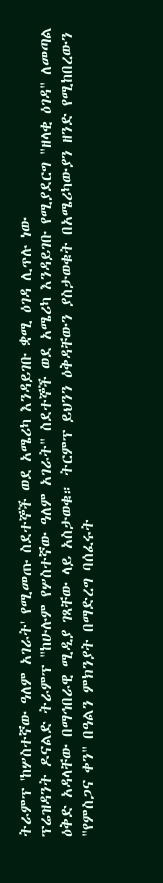ትራምፕ 'ከሦስተኛው ዓለም አገራት' የሚመጡ ስደተኞች ወደ አሜሪካ እንዳይገቡ ቋሚ ዕገዳ ሊጥሉ ነው
ፕሬዝዳንት ዶናልድ ትራምፕ "ከሁሉም የሦስተኛው ዓለም አገራት" ስደተኞች ወደ አሜሪካ እንዳይገቡ የሚያደርግ "ዘላቂ ዕገዳ" ለመጣል ዕቅድ አዳላቸው በማኅበራዊ ሚዲያ ገጻቸው ላይ አስታወቁ። ትርምፕ ይህንን ዕቅዳቸውን ያስታወቁት በአሜሪካውያን ዘንድ የሚከበረውን "የምስጋና ቀን" በዓልን ምክንያት በማድረግ ባሰፈሩት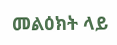መልዕክት ላይ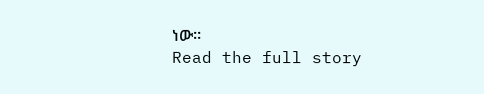ነው።
Read the full story